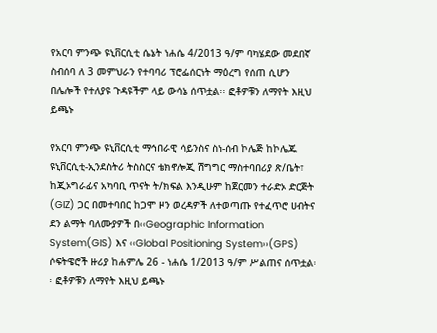የአርባ ምንጭ ዩኒቨርሲቲ ሴኔት ነሐሴ 4/2013 ዓ/ም ባካሄደው መደበኛ ስብሰባ ለ 3 መምህራን የተባባሪ ፕሮፌሰርነት ማዕረግ የሰጠ ሲሆን በሌሎች የተለያዩ ጉዳዩችም ላይ ውሳኔ ሰጥቷል፡፡ ፎቶዎቹን ለማየት እዚህ ይጫኑ

የአርባ ምንጭ ዩኒቨርሲቲ ማኅበራዊ ሳይንስና ስነ-ሰብ ኮሌጅ ከኮሌጁ ዩኒቨርሲቲ-ኢንደስትሪ ትስስርና ቴክኖሎጂ ሽግግር ማስተባበሪያ ጽ/ቤት፣ ከጂኦግራፊና አካባቢ ጥናት ት/ክፍል እንዲሁም ከጀርመን ተራድኦ ድርጅት (GIZ) ጋር በመተባበር ከጋሞ ዞን ወረዳዎች ለተወጣጡ የተፈጥሮ ሀብትና ደን ልማት ባለሙያዎች በ‹‹Geographic Information System(GIS) እና ‹‹Global Positioning System››(GPS) ሶፍትዌሮች ዙሪያ ከሐምሌ 26 - ነሐሴ 1/2013 ዓ/ም ሥልጠና ሰጥቷል፡፡ ፎቶዎቹን ለማየት እዚህ ይጫኑ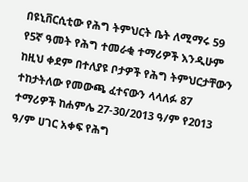በዩኒቨርሲቲው የሕግ ትምህርት ቤት ለሚማሩ 59 የ5ኛ ዓመት የሕግ ተመራቂ ተማሪዎች እንዲሁም ከዚህ ቀደም በተለያዩ ቦታዎች የሕግ ትምህርታቸውን ተከታትለው የመውጫ ፈተናውን ላላለፉ 87 ተማሪዎች ከሐምሌ 27-30/2013 ዓ/ም የ2013 ዓ/ም ሀገር አቀፍ የሕግ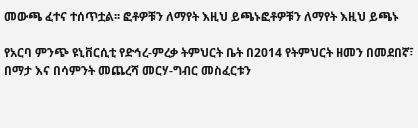መውጫ ፈተና ተሰጥቷል፡፡ ፎቶዎቹን ለማየት እዚህ ይጫኑፎቶዎቹን ለማየት እዚህ ይጫኑ

የአርባ ምንጭ ዩኒቨርሲቲ የድኅረ-ምረቃ ትምህርት ቤት በ2014 የትምህርት ዘመን በመደበኛ፣ በማታ እና በሳምንት መጨረሻ መርሃ-ግብር መስፈርቱን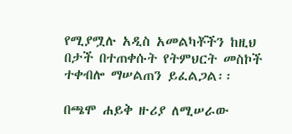የሚያሟሉ አዲስ አመልካቾችን ከዚህ በታች በተጠቀሱት የትምህርት መስኮች ተቀብሎ ማሠልጠን ይፈልጋል፡፡

በጫሞ ሐይቅ ዙሪያ ለሚሠራው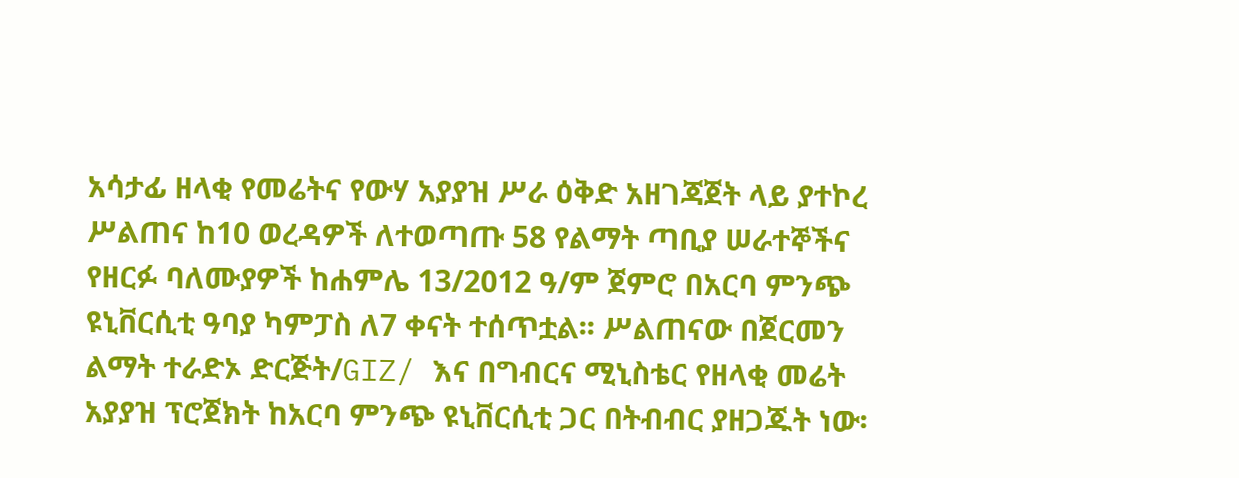አሳታፊ ዘላቂ የመሬትና የውሃ አያያዝ ሥራ ዕቅድ አዘገጃጀት ላይ ያተኮረ ሥልጠና ከ10 ወረዳዎች ለተወጣጡ 58 የልማት ጣቢያ ሠራተኞችና የዘርፉ ባለሙያዎች ከሐምሌ 13/2012 ዓ/ም ጀምሮ በአርባ ምንጭ ዩኒቨርሲቲ ዓባያ ካምፓስ ለ7 ቀናት ተሰጥቷል፡፡ ሥልጠናው በጀርመን ልማት ተራድኦ ድርጅት/GIZ/ እና በግብርና ሚኒስቴር የዘላቂ መሬት አያያዝ ፕሮጀክት ከአርባ ምንጭ ዩኒቨርሲቲ ጋር በትብብር ያዘጋጁት ነው፡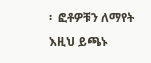፡  ፎቶዎቹን ለማየት እዚህ ይጫኑ